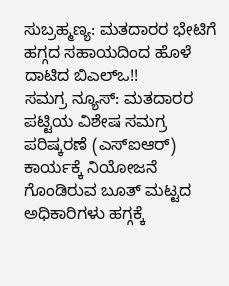ಸುಬ್ರಹ್ಮಣ್ಯ: ಮತದಾರರ ಭೇಟಿಗೆ ಹಗ್ಗದ ಸಹಾಯದಿಂದ ಹೊಳೆ ದಾಟಿದ ಬಿಎಲ್ಒ!!
ಸಮಗ್ರ ನ್ಯೂಸ್: ಮತದಾರರ ಪಟ್ಟಿಯ ವಿಶೇಷ ಸಮಗ್ರ ಪರಿಷ್ಕರಣೆ (ಎಸ್ಐಆರ್) ಕಾರ್ಯಕ್ಕೆ ನಿಯೋಜನೆ ಗೊಂಡಿರುವ ಬೂತ್ ಮಟ್ಟದ ಅಧಿಕಾರಿಗಳು ಹಗ್ಗಕ್ಕೆ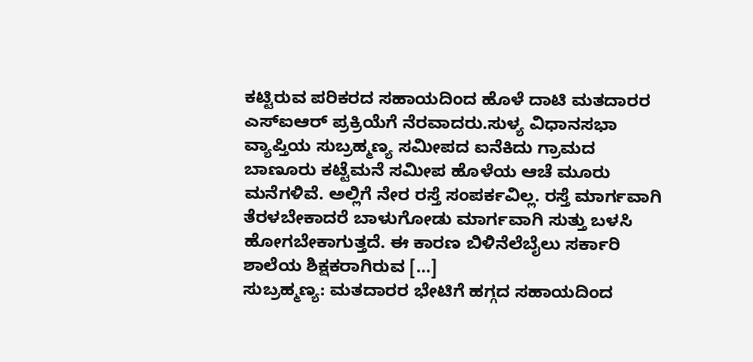ಕಟ್ಟಿರುವ ಪರಿಕರದ ಸಹಾಯದಿಂದ ಹೊಳೆ ದಾಟಿ ಮತದಾರರ ಎಸ್ಐಆರ್ ಪ್ರಕ್ರಿಯೆಗೆ ನೆರವಾದರು.ಸುಳ್ಯ ವಿಧಾನಸಭಾ ವ್ಯಾಪ್ತಿಯ ಸುಬ್ರಹ್ಮಣ್ಯ ಸಮೀಪದ ಐನೆಕಿದು ಗ್ರಾಮದ ಬಾಣೂರು ಕಟ್ಟೆಮನೆ ಸಮೀಪ ಹೊಳೆಯ ಆಚೆ ಮೂರು ಮನೆಗಳಿವೆ. ಅಲ್ಲಿಗೆ ನೇರ ರಸ್ತೆ ಸಂಪರ್ಕವಿಲ್ಲ. ರಸ್ತೆ ಮಾರ್ಗವಾಗಿ ತೆರಳಬೇಕಾದರೆ ಬಾಳುಗೋಡು ಮಾರ್ಗವಾಗಿ ಸುತ್ತು ಬಳಸಿ ಹೋಗಬೇಕಾಗುತ್ತದೆ. ಈ ಕಾರಣ ಬಿಳಿನೆಲೆಬೈಲು ಸರ್ಕಾರಿ ಶಾಲೆಯ ಶಿಕ್ಷಕರಾಗಿರುವ […]
ಸುಬ್ರಹ್ಮಣ್ಯ: ಮತದಾರರ ಭೇಟಿಗೆ ಹಗ್ಗದ ಸಹಾಯದಿಂದ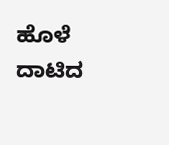ಹೊಳೆ ದಾಟಿದ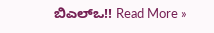ಬಿಎಲ್ಒ!! Read More »